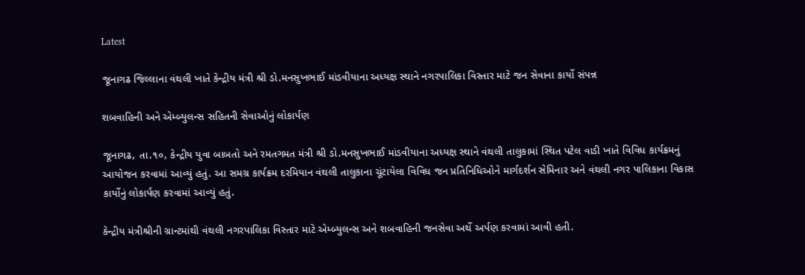Latest

જૂનાગઢ જિલ્લાના વંથલી ખાતે કેન્દ્રીય મંત્રી શ્રી ડો.મનસુખભાઈ માંડવીયાના અધ્યક્ષ સ્થાને નગરપાલિકા વિસ્તાર માટે જન સેવાના કાર્યો સંપન્ન

શબવાહિની અને એમ્બ્યુલન્સ સહિતની સેવાઓનું લોકાર્પણ

જૂનાગઢ, તા.૧૦, કેન્દ્રીય યુવા બાબતો અને રમતગમત મંત્રી શ્રી ડો.મનસુખભાઈ માંડવીયાના અધ્યક્ષ સ્થાને વંથલી તાલુકામાં સ્થિત પટેલ વાડી ખાતે વિવિધ કાર્યક્રમનું આયોજન કરવામાં આવ્યું હતું. આ સમગ્ર કાર્યક્રમ દરમિયાન વંથલી તાલુકાના ચૂંટાયેલા વિવિધ જન પ્રતિનિધિઓને માર્ગદર્શન સેમિનાર અને વંથલી નગર પાલિકાના વિકાસ કાર્યોનું લોકાર્પણ કરવામાં આવ્યું હતું.

કેન્દ્રીય મંત્રીશ્રીની ગ્રાન્ટમાંથી વંથલી નગરપાલિકા વિસ્તાર માટે એમ્બ્યુલન્સ અને શબવાહિની જનસેવા અર્થે અર્પણ કરવામાં આવી હતી.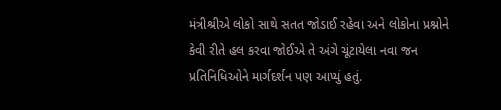મંત્રીશ્રીએ લોકો સાથે સતત જોડાઈ રહેવા અને લોકોના પ્રશ્નોને કેવી રીતે હલ કરવા જોઈએ તે અંગે ચૂંટાયેલા નવા જન પ્રતિનિધિઓને માર્ગદર્શન પણ આપ્યું હતું.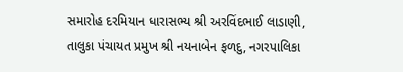સમારોહ દરમિયાન ધારાસભ્ય શ્રી અરવિંદભાઈ લાડાણી, તાલુકા પંચાયત પ્રમુખ શ્રી નયનાબેન ફળદુ, નગરપાલિકા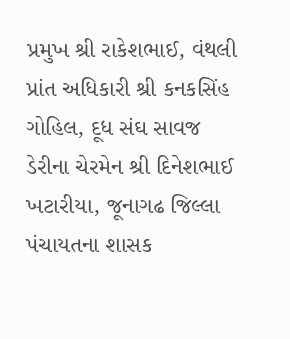પ્રમુખ શ્રી રાકેશભાઈ, વંથલી પ્રાંત અધિકારી શ્રી કનકસિંહ ગોહિલ, દૂધ સંઘ સાવજ ડેરીના ચેરમેન શ્રી દિનેશભાઈ ખટારીયા, જૂનાગઢ જિલ્લા પંચાયતના શાસક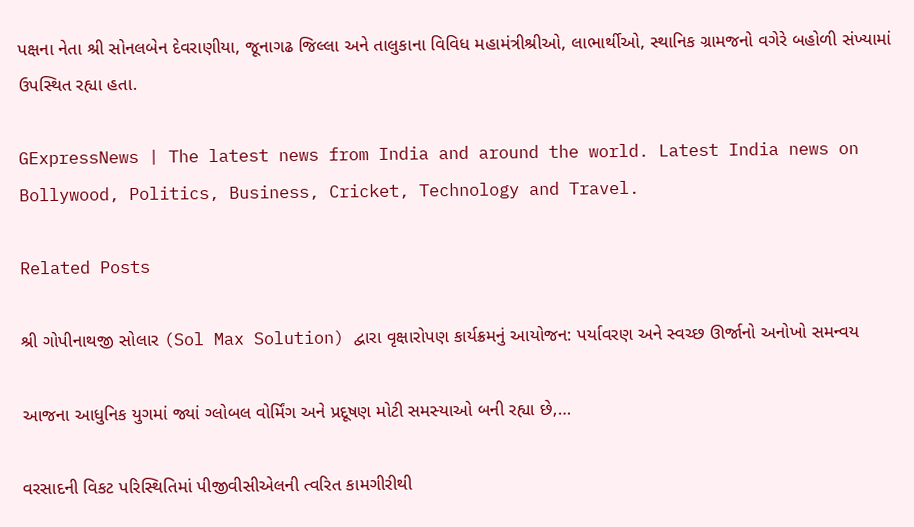પક્ષના નેતા શ્રી સોનલબેન દેવરાણીયા, જૂનાગઢ જિલ્લા અને તાલુકાના વિવિધ મહામંત્રીશ્રીઓ, લાભાર્થીઓ, સ્થાનિક ગ્રામજનો વગેરે બહોળી સંખ્યામાં ઉપસ્થિત રહ્યા હતા.

GExpressNews | The latest news from India and around the world. Latest India news on Bollywood, Politics, Business, Cricket, Technology and Travel.

Related Posts

શ્રી ગોપીનાથજી સોલાર (Sol Max Solution) દ્વારા વૃક્ષારોપણ કાર્યક્રમનું આયોજન: પર્યાવરણ અને સ્વચ્છ ઊર્જાનો અનોખો સમન્વય

આજના આધુનિક યુગમાં જ્યાં ગ્લોબલ વોર્મિંગ અને પ્રદૂષણ મોટી સમસ્યાઓ બની રહ્યા છે,…

વરસાદની વિકટ પરિસ્થિતિમાં પીજીવીસીએલની ત્વરિત કામગીરીથી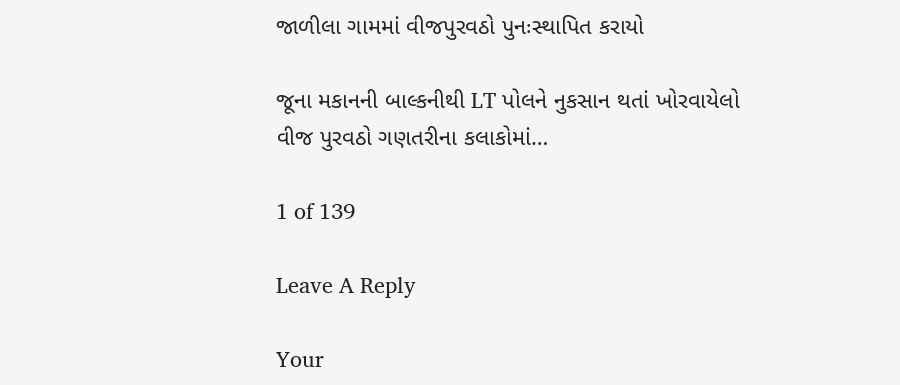જાળીલા ગામમાં વીજપુરવઠો પુનઃસ્થાપિત કરાયો

જૂના મકાનની બાલ્કનીથી LT પોલને નુકસાન થતાં ખોરવાયેલો વીજ પુરવઠો ગણતરીના કલાકોમાં…

1 of 139

Leave A Reply

Your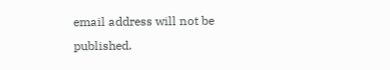email address will not be published.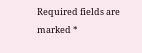Required fields are marked *